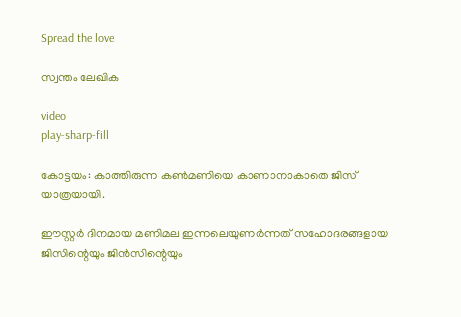Spread the love

സ്വന്തം ലേഖിക

video
play-sharp-fill

കോട്ടയം: കാത്തിരുന്ന കൺമണിയെ കാണാനാകാതെ ജിസ് യാത്രയായി.

ഈസ്റ്റർ ദിനമായ മണിമല ഇന്നലെയുണർന്നത് സഹോദരങ്ങളായ ജിസിന്റെയും ജിൻസിന്റെയും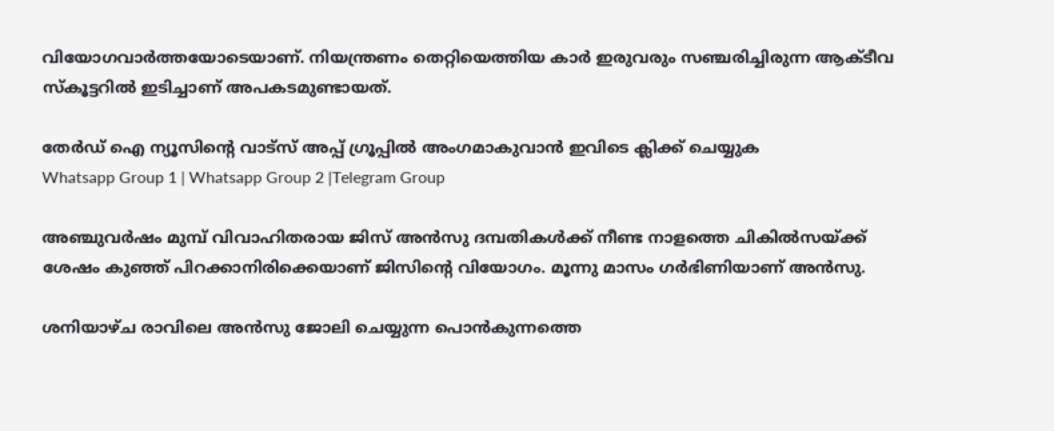വിയോഗവാർത്തയോടെയാണ്. നിയന്ത്രണം തെറ്റിയെത്തിയ കാർ ഇരുവരും സഞ്ചരിച്ചിരുന്ന ആക്ടീവ സ്കൂട്ടറിൽ ഇടിച്ചാണ് അപകടമുണ്ടായത്.

തേർഡ് ഐ ന്യൂസിന്റെ വാട്സ് അപ്പ് ഗ്രൂപ്പിൽ അംഗമാകുവാൻ ഇവിടെ ക്ലിക്ക് ചെയ്യുക
Whatsapp Group 1 | Whatsapp Group 2 |Telegram Group

അഞ്ചുവർഷം മുമ്പ് വിവാഹിതരായ ജിസ് അൻസു ദമ്പതികൾക്ക് നീണ്ട നാളത്തെ ചികിൽസയ്ക്ക് ശേഷം കുഞ്ഞ് പിറക്കാനിരിക്കെയാണ് ജിസിന്റെ വിയോഗം. മൂന്നു മാസം ഗർഭിണിയാണ് അൻസു.

ശനിയാഴ്ച രാവിലെ അൻസു ജോലി ചെയ്യുന്ന പൊൻകുന്നത്തെ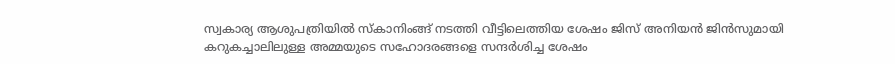സ്വകാര്യ ആശുപത്രിയിൽ സ്കാനിംങ്ങ് നടത്തി വീട്ടിലെത്തിയ ശേഷം ജിസ് അനിയൻ ജിൻസുമായി കറുകച്ചാലിലുള്ള അമ്മയുടെ സഹോദരങ്ങളെ സന്ദർശിച്ച ശേഷം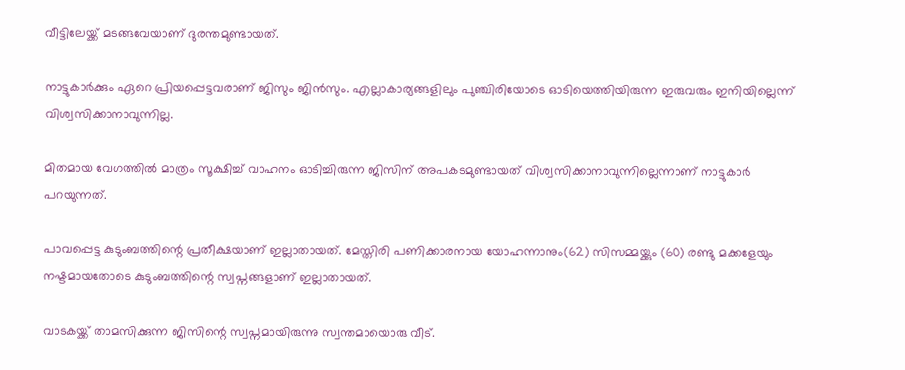വീട്ടിലേയ്ക്ക് മടങ്ങവേയാണ് ദുരന്തമുണ്ടായത്.

നാട്ടുകാർക്കും ഏറെ പ്രിയപ്പെട്ടവരാണ് ജിസും ജിൻസും. എല്ലാകാര്യങ്ങളിലും പുഞ്ചിരിയോടെ ഓടിയെത്തിയിരുന്ന ഇരുവരും ഇനിയില്ലെന്ന് വിശ്വസിക്കാനാവുന്നില്ല.

മിതമായ വേഗത്തിൽ മാത്രം സൂക്ഷിച്ച് വാഹനം ഓടിച്ചിരുന്ന ജിസിന് അപകടമുണ്ടായത് വിശ്വസിക്കാനാവുന്നില്ലെന്നാണ് നാട്ടുകാർ പറയുന്നത്.

പാവപ്പെട്ട കുടുംബത്തിന്റെ പ്രതീക്ഷയാണ് ഇല്ലാതായത്. മേസ്തിരി പണിക്കാരനായ യോഹന്നാനും(62) സിസമ്മയ്ക്കും (60) രണ്ടു മക്കളേയും നഷ്ടമായതോടെ കുടുംബത്തിന്റെ സ്വപ്നങ്ങളാണ് ഇല്ലാതായത്.

വാടകയ്ക്ക് താമസിക്കുന്ന ജിസിന്റെ സ്വപ്നമായിരുന്നു സ്വന്തമായൊരു വീട്.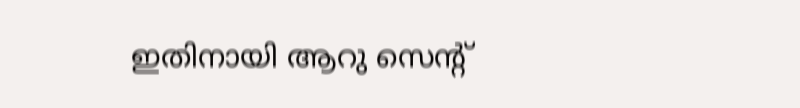ഇതിനായി ആറു സെന്റ്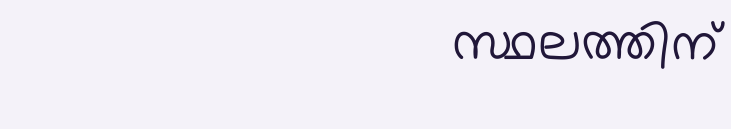സ്ഥലത്തിന്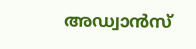അഡ്വാൻസ്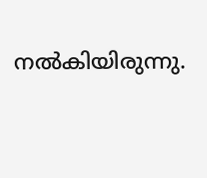നൽകിയിരുന്നു.